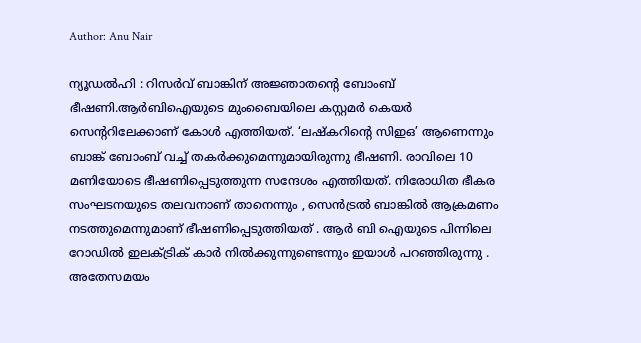Author: Anu Nair

ന്യൂഡൽഹി : റിസർവ് ബാങ്കിന് അജ്ഞാതന്റെ ബോംബ് ഭീഷണി.ആർബിഐയുടെ മുംബൈയിലെ കസ്റ്റമർ കെയർ സെൻ്ററിലേക്കാണ് കോൾ എത്തിയത്. ‘ലഷ്കറിൻ്റെ സിഇഒ’ ആണെന്നും ബാങ്ക് ബോംബ് വച്ച് തകർക്കുമെന്നുമായിരുന്നു ഭീഷണി. രാവിലെ 10 മണിയോടെ ഭീഷണിപ്പെടുത്തുന്ന സന്ദേശം എത്തിയത്. നിരോധിത ഭീകര സംഘടനയുടെ തലവനാണ് താനെന്നും , സെൻട്രൽ ബാങ്കിൽ ആക്രമണം നടത്തുമെന്നുമാണ് ഭീഷണിപ്പെടുത്തിയത് . ആർ ബി ഐയുടെ പിന്നിലെ റോഡിൽ ഇലക്ട്രിക് കാർ നിൽക്കുന്നുണ്ടെന്നും ഇയാൾ പറഞ്ഞിരുന്നു . അതേസമയം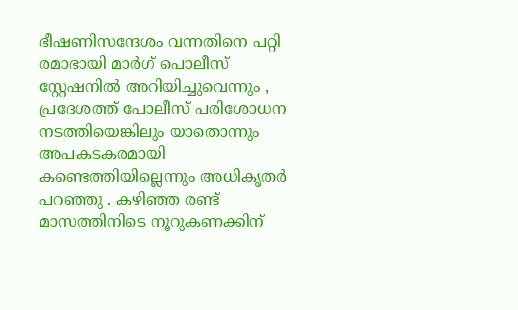ഭീഷണിസന്ദേശം വന്നതിനെ പറ്റി രമാഭായി മാർഗ് പൊലീസ് സ്റ്റേഷനിൽ അറിയിച്ചുവെന്നും , പ്രദേശത്ത് പോലീസ് പരിശോധന നടത്തിയെങ്കിലും യാതൊന്നും അപകടകരമായി കണ്ടെത്തിയില്ലെന്നും അധികൃതർ പറഞ്ഞു . കഴിഞ്ഞ രണ്ട് മാസത്തിനിടെ നൂറുകണക്കിന്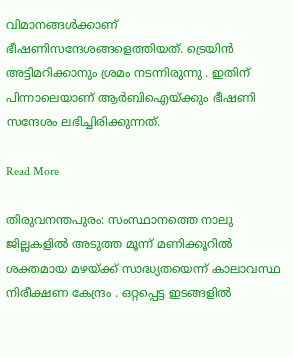വിമാനങ്ങൾക്കാണ് ഭീഷണിസന്ദേശങ്ങളെത്തിയത്. ട്രെയിൻ അട്ടിമറിക്കാനും ശ്രമം നടന്നിരുന്നു . ഇതിന് പിന്നാലെയാണ് ആർബിഐയ്ക്കും ഭീഷണി സന്ദേശം ലഭിച്ചിരിക്കുന്നത്.

Read More

തിരുവനന്തപുരം: സംസ്ഥാനത്തെ നാലു ജില്ലകളിൽ അടുത്ത മൂന്ന് മണിക്കൂറിൽ ശക്തമായ മഴയ്ക്ക് സാദ്ധ്യതയെന്ന് കാലാവസ്ഥ നിരീക്ഷണ കേന്ദ്രം . ഒറ്റപ്പെട്ട ഇടങ്ങളിൽ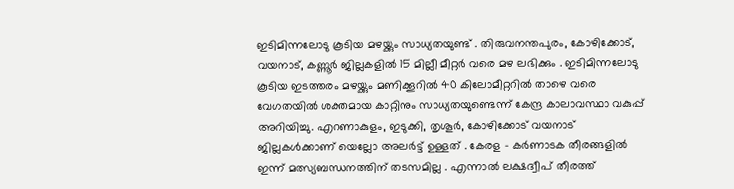ഇടിമിന്നലോടു കൂടിയ മഴയ്ക്കും സാധ്യതയുണ്ട് . തിരുവനന്തപുരം, കോഴിക്കോട്, വയനാട്, കണ്ണൂർ ജില്ലകളിൽ 15 മില്ലീ മീറ്റർ വരെ മഴ ലഭിക്കും . ഇടിമിന്നലോടു കൂടിയ ഇടത്തരം മഴയ്ക്കും മണിക്കൂറിൽ 40 കിലോമീറ്ററിൽ താഴെ വരെ വേഗതയിൽ ശക്തമായ കാറ്റിനും സാധ്യതയുണ്ടെന്ന് കേന്ദ്ര കാലാവസ്ഥാ വകുപ്പ് അറിയിച്ചു. എറണാകുളം, ഇടുക്കി, തൃശൂർ, കോഴിക്കോട് വയനാട് ജില്ലകൾക്കാണ് യെല്ലോ അലർട്ട് ഉള്ളത് . കേരള – കർണാടക തീരങ്ങളിൽ ഇന്ന് മത്സ്യബന്ധനത്തിന് തടസമില്ല . എന്നാൽ ലക്ഷദ്വീപ് തീരത്ത്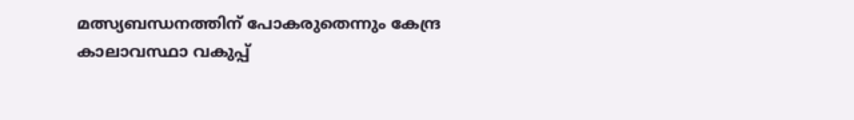മത്സ്യബന്ധനത്തിന് പോകരുതെന്നും കേന്ദ്ര കാലാവസ്ഥാ വകുപ്പ്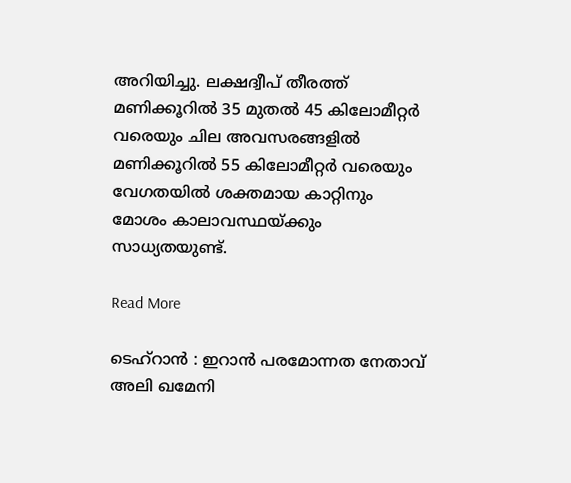അറിയിച്ചു. ലക്ഷദ്വീപ് തീരത്ത് മണിക്കൂറിൽ 35 മുതൽ 45 കിലോമീറ്റർ വരെയും ചില അവസരങ്ങളിൽ മണിക്കൂറിൽ 55 കിലോമീറ്റർ വരെയും വേഗതയിൽ ശക്തമായ കാറ്റിനും മോശം കാലാവസ്ഥയ്ക്കും സാധ്യതയുണ്ട്.

Read More

ടെഹ്റാൻ : ഇറാൻ പരമോന്നത നേതാവ് അലി ഖമേനി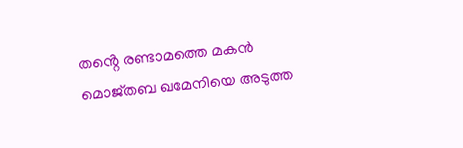തൻ്റെ രണ്ടാമത്തെ മകൻ മൊജ്തബ ഖമേനിയെ അടുത്ത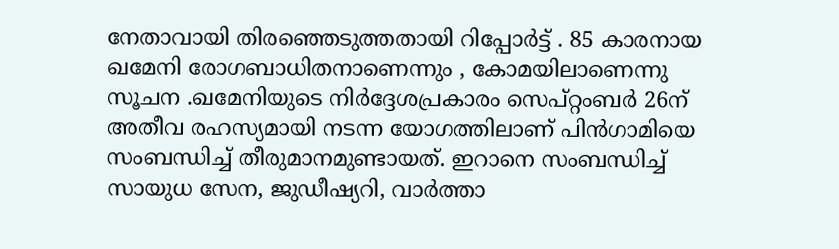നേതാവായി തിരഞ്ഞെടുത്തതായി റിപ്പോർട്ട് . 85 കാരനായ ഖമേനി രോഗബാധിതനാണെന്നും , കോമയിലാണെന്നു സൂചന .ഖമേനിയുടെ നിർദ്ദേശപ്രകാരം സെപ്റ്റംബർ 26ന് അതീവ രഹസ്യമായി നടന്ന യോഗത്തിലാണ് പിൻഗാമിയെ സംബന്ധിച്ച് തീരുമാനമുണ്ടായത്. ഇറാനെ സംബന്ധിച്ച് സായുധ സേന, ജുഡീഷ്യറി, വാർത്താ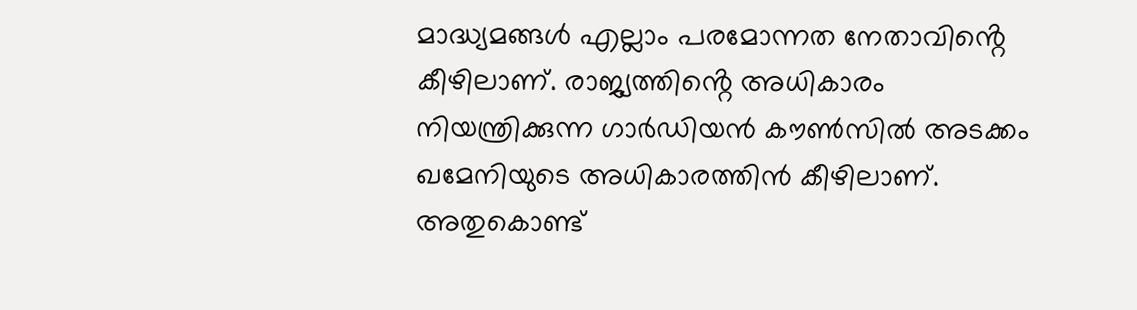മാദ്ധ്യമങ്ങൾ എല്ലാം പരമോന്നത നേതാവിൻ്റെ കീഴിലാണ്. രാജ്യത്തിൻ്റെ അധികാരം നിയന്ത്രിക്കുന്ന ഗാർഡിയൻ കൗൺസിൽ അടക്കം ഖമേനിയുടെ അധികാരത്തിൻ കീഴിലാണ്. അതുകൊണ്ട്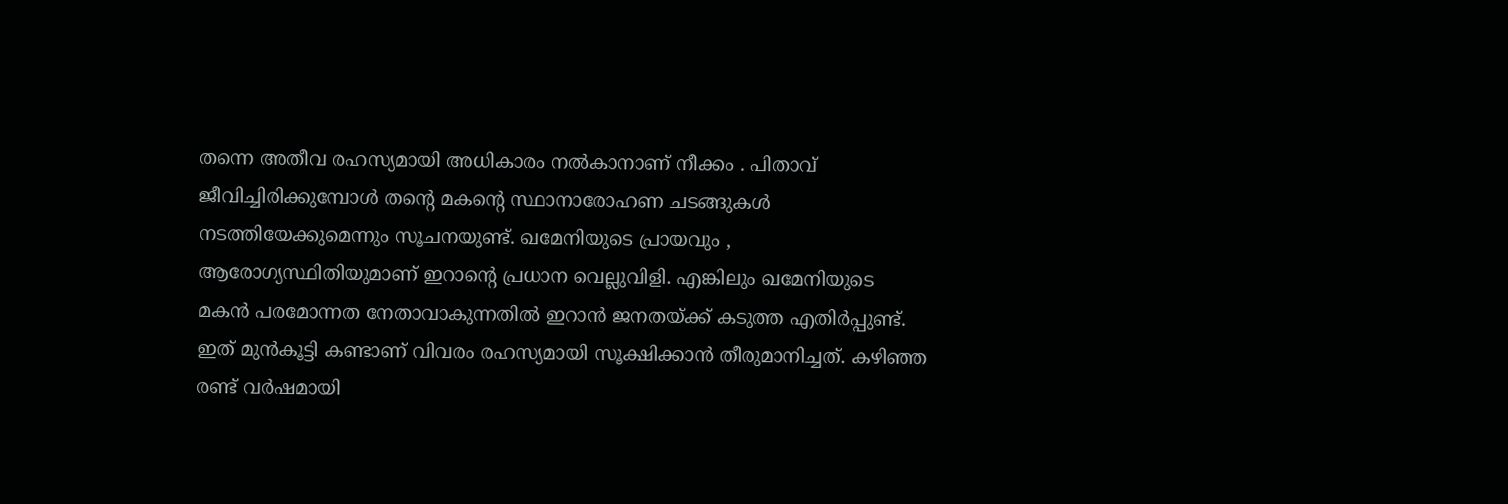തന്നെ അതീവ രഹസ്യമായി അധികാരം നൽകാനാണ് നീക്കം . പിതാവ് ജീവിച്ചിരിക്കുമ്പോൾ തൻ്റെ മകൻ്റെ സ്ഥാനാരോഹണ ചടങ്ങുകൾ നടത്തിയേക്കുമെന്നും സൂചനയുണ്ട്. ഖമേനിയുടെ പ്രായവും , ആരോഗ്യസ്ഥിതിയുമാണ് ഇറാൻ്റെ പ്രധാന വെല്ലുവിളി. എങ്കിലും ഖമേനിയുടെ മകൻ പരമോന്നത നേതാവാകുന്നതിൽ ഇറാൻ ജനതയ്ക്ക് കടുത്ത എതിർപ്പുണ്ട്. ഇത് മുൻകൂട്ടി കണ്ടാണ് വിവരം രഹസ്യമായി സൂക്ഷിക്കാൻ തീരുമാനിച്ചത്. കഴിഞ്ഞ രണ്ട് വർഷമായി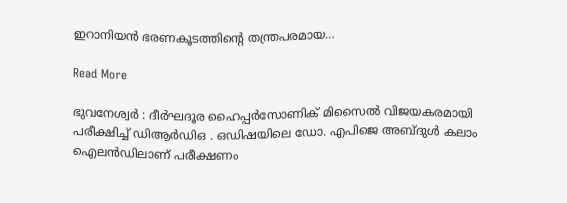ഇറാനിയൻ ഭരണകൂടത്തിൻ്റെ തന്ത്രപരമായ…

Read More

ഭുവനേശ്വർ : ദീർഘദൂര ഹൈപ്പർസോണിക് മിസൈൽ വിജയകരമായി പരീക്ഷിച്ച് ഡിആർഡിഒ . ഒഡിഷയിലെ ഡോ. എപിജെ അബ്ദുൾ കലാം ഐലൻഡിലാണ് പരീക്ഷണം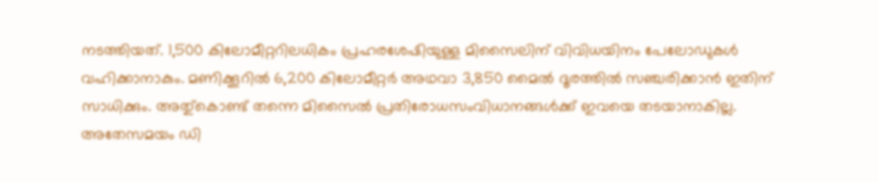നടത്തിയത്. 1,500 കിലോമീറ്ററിലധികം പ്രഹരശേഷിയുള്ള മിസൈലിന് വിവിധയിനം പേലോഡുകൾ വഹിക്കാനാകും. മണിക്കൂറിൽ 6,200 കിലോമീറ്റർ അഥവാ 3,850 മൈൽ ദൂരത്തിൽ സഞ്ചരിക്കാൻ ഇതിന് സാധിക്കും. അതു്കൊണ്ട് തന്നെ മിസൈൽ പ്രതിരോധസംവിധാനങ്ങൾക്ക് ഇവയെ തടയാനാകില്ല. അതേസമയം ഡി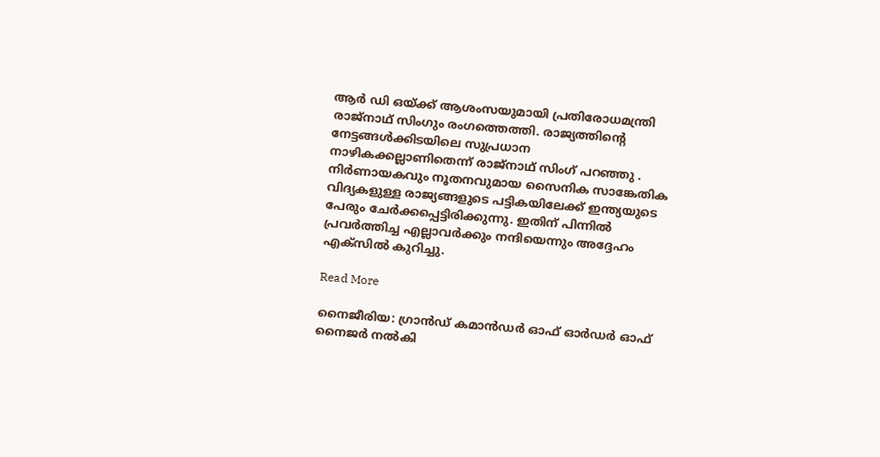ആർ ഡി ഒയ്ക്ക് ആശംസയുമായി പ്രതിരോധമന്ത്രി രാജ്നാഥ് സിംഗും രംഗത്തെത്തി. രാജ്യത്തിന്റെ നേട്ടങ്ങൾക്കിടയിലെ സുപ്രധാന നാഴികക്കല്ലാണിതെന്ന് രാജ്നാഥ് സിംഗ് പറഞ്ഞു . നിർണായകവും നൂതനവുമായ സൈനിക സാങ്കേതിക വിദ്യകളുള്ള രാജ്യങ്ങളുടെ പട്ടികയിലേക്ക് ഇന്ത്യയുടെ പേരും ചേർക്കപ്പെട്ടിരിക്കുന്നു. ഇതിന് പിന്നിൽ പ്രവർത്തിച്ച എല്ലാവർക്കും നന്ദിയെന്നും അദ്ദേഹം എക്സിൽ കുറിച്ചു.

Read More

നൈജീരിയ: ഗ്രാൻഡ് കമാൻഡർ ഓഫ് ഓർഡർ ഓഫ് നൈജർ നൽകി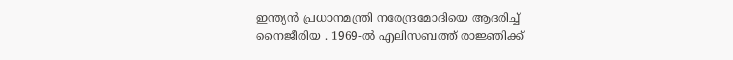ഇന്ത്യൻ പ്രധാനമന്ത്രി നരേന്ദ്രമോദിയെ ആദരിച്ച് നൈജീരിയ . 1969-ൽ എലിസബത്ത് രാജ്ഞിക്ക്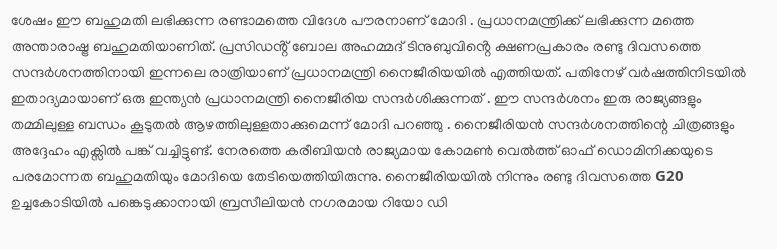ശേഷം ഈ ബഹുമതി ലഭിക്കുന്ന രണ്ടാമത്തെ വിദേശ പൗരനാണ് മോദി . പ്രധാനമന്ത്രിക്ക് ലഭിക്കുന്ന മത്തെ അന്താരാഷ്ട്ര ബഹുമതിയാണിത്. പ്രസിഡൻ്റ് ബോല അഹമ്മദ് ടിനുബുവിൻ്റെ ക്ഷണപ്രകാരം രണ്ടു ദിവസത്തെ സന്ദർശനത്തിനായി ഇന്നലെ രാത്രിയാണ് പ്രധാനമന്ത്രി നൈജീരിയയിൽ എത്തിയത്. പതിനേഴ് വർഷത്തിനിടയിൽ ഇതാദ്യമായാണ് ഒരു ഇന്ത്യൻ പ്രധാനമന്ത്രി നൈജീരിയ സന്ദർ‌ശിക്കുന്നത് . ഈ സന്ദർശനം ഇരു രാജ്യങ്ങളും തമ്മിലുള്ള ബന്ധം കൂടുതൽ ആഴത്തിലുള്ളതാക്കുമെന്ന് മോദി പറഞ്ഞു . നൈജീരിയൻ സന്ദർശനത്തിന്റെ ചിത്രങ്ങളും അദ്ദേഹം എക്സിൽ പങ്ക് വച്ചിട്ടുണ്ട്. നേരത്തെ കരീബിയൻ രാജ്യമായ കോമൺ വെൽത്ത് ഓഫ് ഡൊമിനിക്കയുടെ പരമോന്നത ബഹുമതിയും മോദിയെ തേടിയെത്തിയിരുന്നു. നൈജീരിയയിൽ നിന്നും രണ്ടു ദിവസത്തെ G20 ഉച്ചകോടിയിൽ പങ്കെടുക്കാനായി ബ്രസീലിയൻ നഗരമായ റിയോ ഡി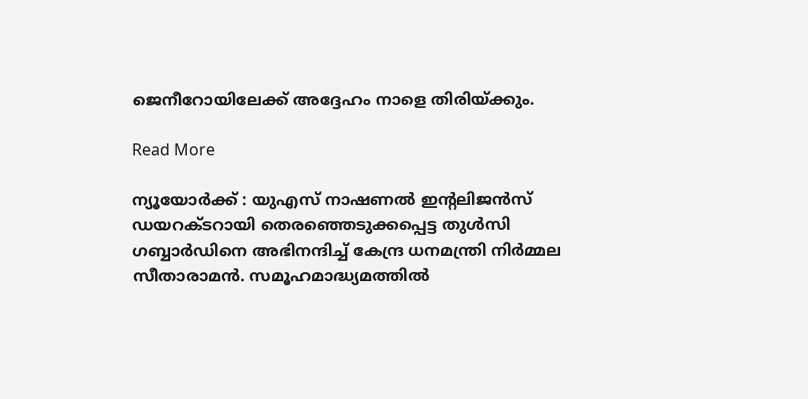ജെനീറോയിലേക്ക് അദ്ദേഹം നാളെ തിരിയ്ക്കും.

Read More

ന്യൂയോർക്ക് : യുഎസ് നാഷണൽ ഇന്റലിജൻസ് ഡയറക്ടറായി തെരഞ്ഞെടുക്കപ്പെട്ട തുൾസി ഗബ്ബാർഡിനെ അഭിനന്ദിച്ച് കേന്ദ്ര ധനമന്ത്രി നിർമ്മല സീതാരാമൻ. സമൂഹമാദ്ധ്യമത്തിൽ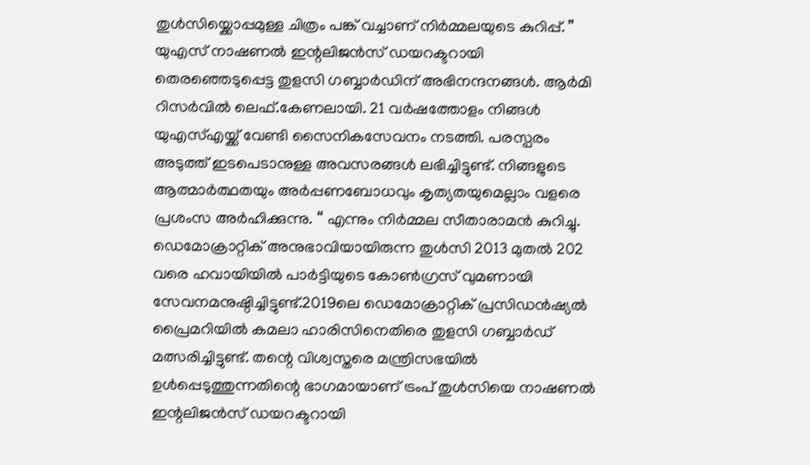തുൾസിയ്ക്കൊപ്പമുള്ള ചിത്രം പങ്ക് വച്ചാണ് നിർമ്മലയുടെ കുറിപ്പ്. ” യുഎസ് നാഷണൽ ഇന്റലിജൻസ് ഡയറക്ടറായി തെരഞ്ഞെടുപ്പെട്ട തുളസി ഗബ്ബാർഡിന് അഭിനന്ദനങ്ങൾ. ആർമി റിസർവിൽ ലെഫ്.കേണലായി. 21 വർഷത്തോളം നിങ്ങൾ യുഎസ്എയ്ക്ക് വേണ്ടി സൈനികസേവനം നടത്തി. പരസ്പരം അടുത്ത് ഇടപെടാനുള്ള അവസരങ്ങൾ ലഭിച്ചിട്ടുണ്ട്. നിങ്ങളുടെ ആത്മാർത്ഥതയും അർപ്പണബോധവും കൃത്യതയുമെല്ലാം വളരെ പ്രശംസ അർഹിക്കുന്നു. “ എന്നും നിർമ്മല സീതാരാമൻ കുറിച്ചു. ഡെമോക്രാറ്റിക് അനുഭാവിയായിരുന്ന തുൾസി 2013 മുതൽ 202 വരെ ഹവായിയിൽ പാർട്ടിയുടെ കോൺഗ്രസ് വുമണായി സേവനമനുഷ്ഠിച്ചിട്ടുണ്ട്.2019ലെ ഡെമോക്രാറ്റിക് പ്രസിഡൻഷ്യൽ പ്രൈമറിയിൽ കമലാ ഹാരിസിനെതിരെ തുളസി ഗബ്ബാർഡ് മത്സരിച്ചിട്ടുണ്ട്. തന്റെ വിശ്വസ്തരെ മന്ത്രിസഭയിൽ ഉൾപ്പെടുത്തുന്നതിന്റെ ഭാഗമായാണ് ട്രംപ് തുൾസിയെ നാഷണൽ ഇന്റലിജൻസ് ഡയറക്ടറായി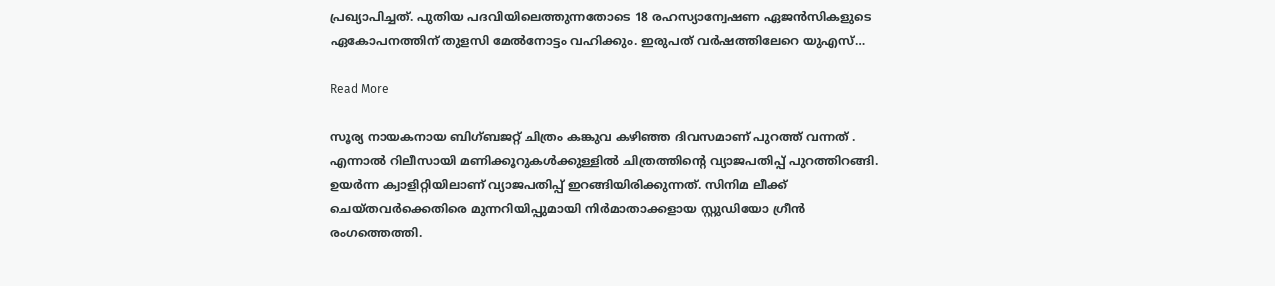പ്രഖ്യാപിച്ചത്. പുതിയ പദവിയിലെത്തുന്നതോടെ 18 രഹസ്യാന്വേഷണ ഏജൻസികളുടെ ഏകോപനത്തിന് തുളസി മേൽനോട്ടം വഹിക്കും. ഇരുപത് വർഷത്തിലേറെ യുഎസ്…

Read More

സൂര്യ നായകനായ ബിഗ്ബജറ്റ് ചിത്രം കങ്കുവ കഴിഞ്ഞ ദിവസമാണ് പുറത്ത് വന്നത് . എന്നാൽ റിലീസായി മണിക്കൂറുകൾക്കുള്ളിൽ ചിത്രത്തിന്റെ വ്യാജപതിപ്പ് പുറത്തിറങ്ങി. ഉയർന്ന ക്വാളിറ്റിയിലാണ് വ്യാജപതിപ്പ് ഇറങ്ങിയിരിക്കുന്നത്. സിനിമ ലീക്ക് ചെയ്തവർക്കെതിരെ മുന്നറിയിപ്പുമായി നിർമാതാക്കളായ സ്റ്റുഡിയോ ഗ്രീൻ രംഗത്തെത്തി.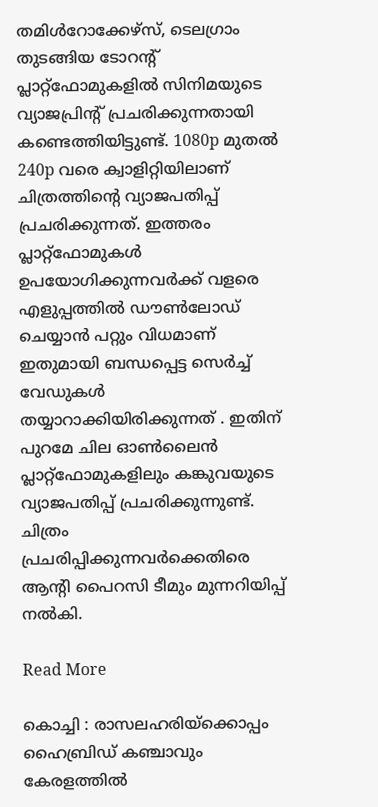തമിൾറോക്കേഴ്സ്, ടെലഗ്രാം തുടങ്ങിയ ടോറന്റ് പ്ലാറ്റ്ഫോമുകളിൽ സിനിമയുടെ വ്യാജപ്രിന്റ് പ്രചരിക്കുന്നതായി കണ്ടെത്തിയിട്ടുണ്ട്. 1080p മുതൽ 240p വരെ ക്വാളിറ്റിയിലാണ് ചിത്രത്തിന്റെ വ്യാജപതിപ്പ് പ്രചരിക്കുന്നത്. ഇത്തരം പ്ലാറ്റ്ഫോമുകൾ ഉപയോഗിക്കുന്നവർക്ക് വളരെ എളുപ്പത്തിൽ ഡൗൺലോഡ് ചെയ്യാൻ പറ്റും വിധമാണ് ഇതുമായി ബന്ധപ്പെട്ട സെർച്ച് വേഡുകൾ തയ്യാറാക്കിയിരിക്കുന്നത് . ഇതിന് പുറമേ ചില ഓൺലൈൻ പ്ലാറ്റ്ഫോമുകളിലും കങ്കുവയുടെ വ്യാജപതിപ്പ് പ്രചരിക്കുന്നുണ്ട്. ചിത്രം പ്രചരിപ്പിക്കുന്നവർക്കെതിരെ ആന്റി പൈറസി ടീമും മുന്നറിയിപ്പ് നൽകി.

Read More

കൊച്ചി : രാസലഹരിയ്ക്കൊപ്പം ഹൈബ്രിഡ് കഞ്ചാവും കേരളത്തിൽ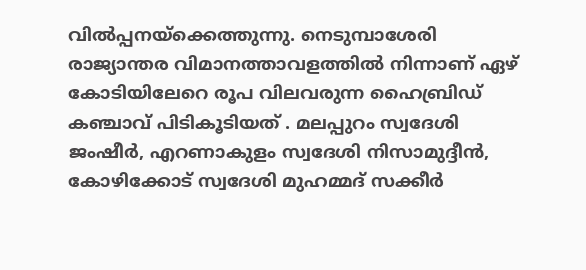വിൽപ്പനയ്ക്കെത്തുന്നു. നെടുമ്പാശേരി രാജ്യാന്തര വിമാനത്താവളത്തിൽ നിന്നാണ് ഏഴ് കോടിയിലേറെ രൂപ വിലവരുന്ന ഹൈബ്രിഡ് കഞ്ചാവ് പിടികൂടിയത് . മലപ്പുറം സ്വദേശി ജംഷീർ, എറണാകുളം സ്വദേശി നിസാമുദ്ദീൻ, കോഴിക്കോട് സ്വദേശി മുഹമ്മദ് സക്കീർ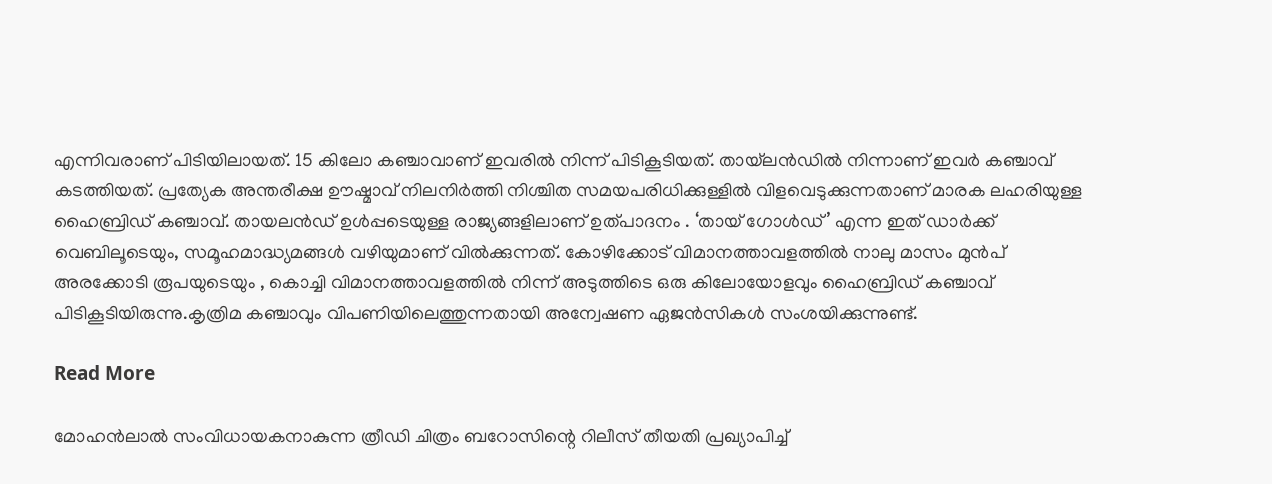എന്നിവരാണ് പിടിയിലായത്. 15 കിലോ കഞ്ചാവാണ് ഇവരിൽ നിന്ന് പിടികൂടിയത്. തായ്‌ലൻഡിൽ നിന്നാണ് ഇവർ കഞ്ചാവ് കടത്തിയത്. പ്രത്യേക അന്തരീക്ഷ ഊഷ്മാവ് നിലനിർത്തി നിശ്ചിത സമയപരിധിക്കുള്ളിൽ വിളവെടുക്കുന്നതാണ് മാരക ലഹരിയുള്ള ഹൈബ്രിഡ് കഞ്ചാവ്. തായലൻഡ് ഉൾപ്പടെയുള്ള രാജ്യങ്ങളിലാണ് ഉത്പാദനം . ‘തായ് ഗോൾഡ്’ എന്ന ഇത് ഡാർക്ക് വെബിലൂടെയും, സമൂഹമാദ്ധ്യമങ്ങൾ വഴിയുമാണ് വിൽക്കുന്നത്. കോഴിക്കോട് വിമാനത്താവളത്തിൽ നാലു മാസം മുൻപ് അരക്കോടി രൂപയുടെയും , കൊച്ചി വിമാനത്താവളത്തിൽ നിന്ന് അടുത്തിടെ ഒരു കിലോയോളവും ഹൈബ്രിഡ് കഞ്ചാവ് പിടികൂടിയിരുന്നു.കൃത്രിമ കഞ്ചാവും വിപണിയിലെത്തുന്നതായി അന്വേഷണ ഏജൻസികൾ സംശയിക്കുന്നുണ്ട്.

Read More

മോഹൻലാൽ സംവിധായകനാകുന്ന ത്രീഡി ചിത്രം ബറോസിന്റെ റിലീസ് തീയതി പ്രഖ്യാപിച്ച്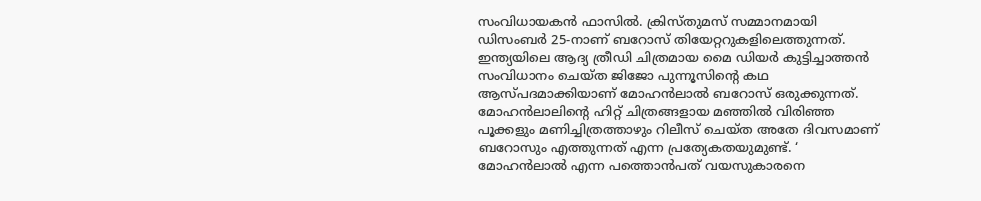സംവിധായകൻ ഫാസിൽ. ക്രിസ്തുമസ് സമ്മാനമായി ഡിസംബർ 25-നാണ് ബറോസ് തിയേറ്ററുകളിലെത്തുന്നത്. ഇന്ത്യയിലെ ആദ്യ ത്രീഡി ചിത്രമായ മൈ ഡിയർ കുട്ടിച്ചാത്തൻ സംവിധാനം ചെയ്ത ജിജോ പുന്നൂസിന്റെ കഥ ആസ്പദമാക്കിയാണ് മോഹന്‍ലാല്‍ ബറോസ് ഒരുക്കുന്നത്. മോഹൻലാലി‌ന്റെ ഹിറ്റ് ചിത്രങ്ങളായ മഞ്ഞിൽ വിരിഞ്ഞ പൂക്കളും മണിച്ചിത്രത്താഴും റിലീസ് ചെയ്ത അതേ ദിവസമാണ് ബറോസും എത്തുന്നത് എന്ന പ്രത്യേകതയുമുണ്ട്. ‘ മോഹൻലാൽ എന്ന പത്തൊൻപത് വയസുകാരനെ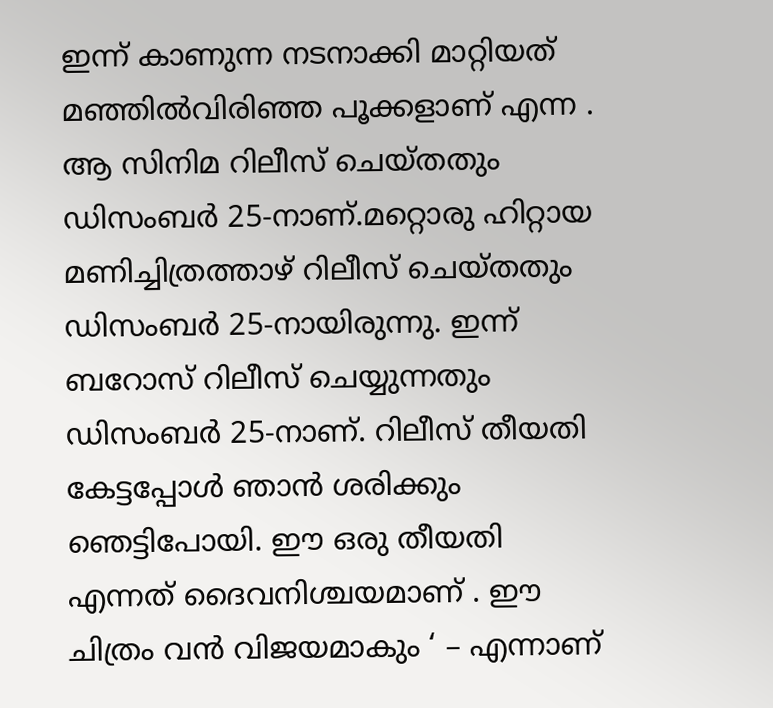ഇന്ന് കാണുന്ന നടനാക്കി മാറ്റിയത് മഞ്ഞിൽവിരിഞ്ഞ പൂക്കളാണ് എന്ന . ആ സിനിമ റിലീസ് ചെയ്തതും ഡിസംബർ 25-നാണ്.മറ്റൊരു ഹിറ്റായ മണിച്ചിത്രത്താഴ് റിലീസ് ചെയ്തതും ഡിസംബർ 25-നായിരുന്നു. ഇന്ന് ബറോസ് റിലീസ് ചെയ്യുന്നതും ഡിസംബർ 25-നാണ്. റിലീസ് തീയതി കേട്ടപ്പോൾ ഞാൻ ശരിക്കും ഞെട്ടിപോയി. ഈ ഒരു തീയതി എന്നത് ദൈവനിശ്ചയമാണ് . ഈ ചിത്രം വൻ വിജയമാകും ‘ – എന്നാണ്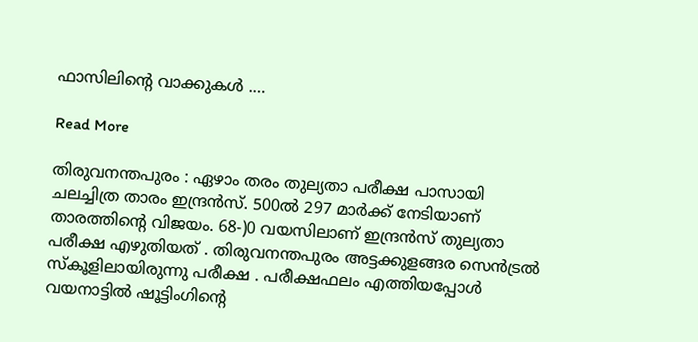ഫാസിലിന്റെ വാക്കുകൾ .…

Read More

തിരുവനന്തപുരം : ഏഴാം തരം തുല്യതാ പരീക്ഷ പാസായി ചലച്ചിത്ര താരം ഇന്ദ്രൻസ്. 500ൽ 297 മാർക്ക് നേടിയാണ് താരത്തിന്റെ വിജയം. 68-)0 വയസിലാണ് ഇന്ദ്രൻസ് തുല്യതാ പരീക്ഷ എഴുതിയത് . തിരുവനന്തപുരം അട്ടക്കുളങ്ങര സെൻട്രൽ സ്‌കൂളിലായിരുന്നു പരീക്ഷ . പരീക്ഷഫലം എത്തിയപ്പോൾ വയനാട്ടിൽ ഷൂട്ടിംഗിന്റെ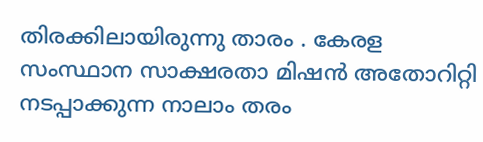തിരക്കിലായിരുന്നു താരം . കേരള സംസ്ഥാന സാക്ഷരതാ മിഷൻ അതോറിറ്റി നടപ്പാക്കുന്ന നാലാം തരം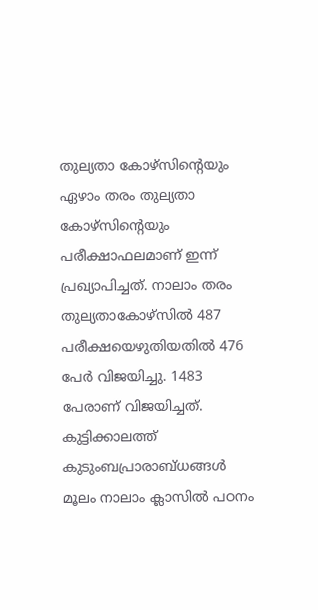തുല്യതാ കോഴ്‌സിന്റെയും ഏഴാം തരം തുല്യതാ കോഴ്‌സിന്റെയും പരീക്ഷാഫലമാണ് ഇന്ന് പ്രഖ്യാപിച്ചത്. നാലാം തരം തുല്യതാകോഴ്‌സിൽ 487 പരീക്ഷയെഴുതിയതിൽ 476 പേർ വിജയിച്ചു. 1483 പേരാണ് വിജയിച്ചത്. കുട്ടിക്കാലത്ത് കുടുംബപ്രാരാബ്ധങ്ങൾ മൂലം നാലാം ക്ലാസിൽ പഠനം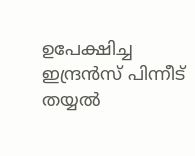ഉപേക്ഷിച്ച ഇന്ദ്രൻസ് പിന്നീട് തയ്യൽ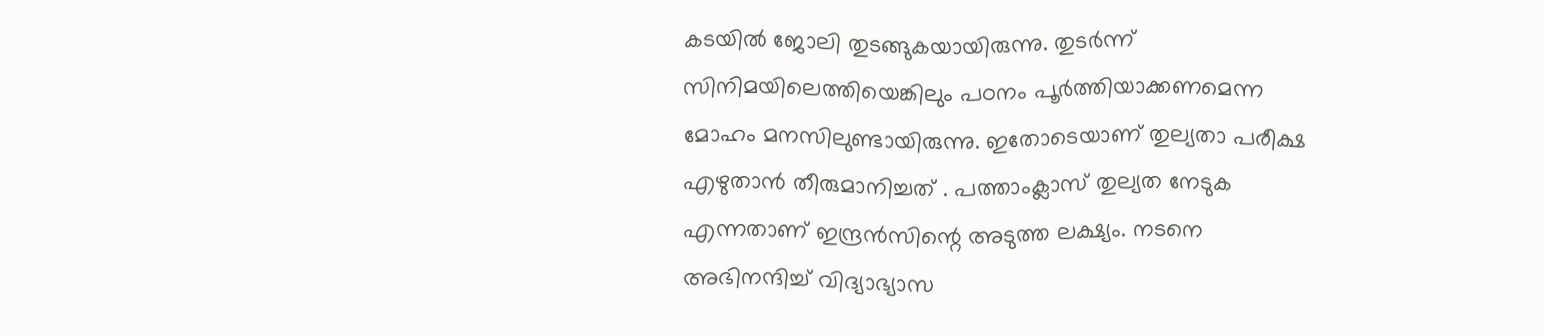കടയിൽ ജോലി തുടങ്ങുകയായിരുന്നു. തുടർന്ന് സിനിമയിലെത്തിയെങ്കിലും പഠനം പൂർത്തിയാക്കണമെന്ന മോഹം മനസിലുണ്ടായിരുന്നു. ഇതോടെയാണ് തുല്യതാ പരീക്ഷ എഴുതാൻ തീരുമാനിച്ചത് . പത്താംക്ലാസ് തുല്യത നേടുക എന്നതാണ് ഇന്ദ്രൻസിന്റെ അടുത്ത ലക്ഷ്യം. നടനെ അഭിനന്ദിച്ച് വിദ്യാഭ്യാസ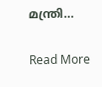മന്ത്രി…

Read More